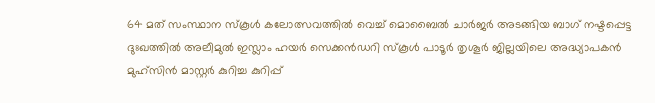64 മത് സംസ്ഥാന സ്കൂൾ കലോത്സവത്തിൽ വെച്ച് മൊബൈൽ ചാർജർ അടങ്ങിയ ബാഗ് നഷ്ടപ്പെട്ട ദുഃഖത്തിൽ അലീമുൽ ഇസ്ലാം ഹയർ സെക്കൻഡറി സ്കൂൾ പാടൂർ തൃശൂർ ജില്ലയിലെ അദ്ധ്യാപകൻ മുഹ്സിൻ മാസ്റ്റർ കുറിച്ച കുറിപ്പ്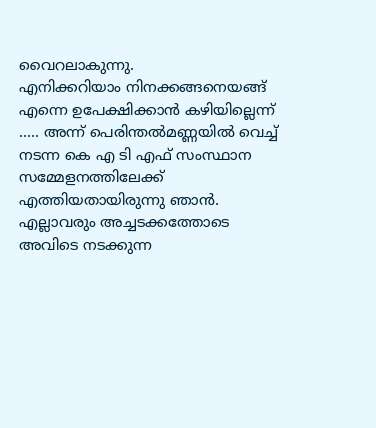വൈറലാകുന്നു.
എനിക്കറിയാം നിനക്കങ്ങനെയങ്ങ് എന്നെ ഉപേക്ഷിക്കാൻ കഴിയില്ലെന്ന് ….. അന്ന് പെരിന്തൽമണ്ണയിൽ വെച്ച് നടന്ന കെ എ ടി എഫ് സംസ്ഥാന സമ്മേളനത്തിലേക്ക് എത്തിയതായിരുന്നു ഞാൻ. എല്ലാവരും അച്ചടക്കത്തോടെ അവിടെ നടക്കുന്ന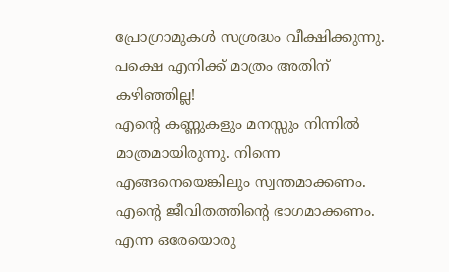പ്രോഗ്രാമുകൾ സശ്രദ്ധം വീക്ഷിക്കുന്നു. പക്ഷെ എനിക്ക് മാത്രം അതിന് കഴിഞ്ഞില്ല!
എൻ്റെ കണ്ണുകളും മനസ്സും നിന്നിൽ മാത്രമായിരുന്നു. നിന്നെ എങ്ങനെയെങ്കിലും സ്വന്തമാക്കണം. എൻ്റെ ജീവിതത്തിൻ്റെ ഭാഗമാക്കണം. എന്ന ഒരേയൊരു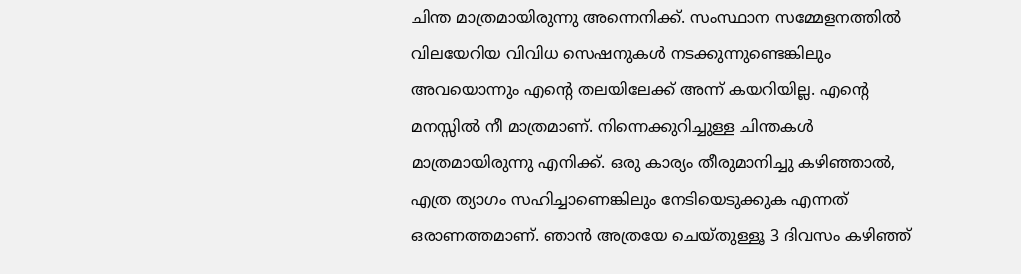ചിന്ത മാത്രമായിരുന്നു അന്നെനിക്ക്. സംസ്ഥാന സമ്മേളനത്തിൽ വിലയേറിയ വിവിധ സെഷനുകൾ നടക്കുന്നുണ്ടെങ്കിലും അവയൊന്നും എൻ്റെ തലയിലേക്ക് അന്ന് കയറിയില്ല. എൻ്റെ മനസ്സിൽ നീ മാത്രമാണ്. നിന്നെക്കുറിച്ചുള്ള ചിന്തകൾ മാത്രമായിരുന്നു എനിക്ക്. ഒരു കാര്യം തീരുമാനിച്ചു കഴിഞ്ഞാൽ, എത്ര ത്യാഗം സഹിച്ചാണെങ്കിലും നേടിയെടുക്കുക എന്നത് ഒരാണത്തമാണ്. ഞാൻ അത്രയേ ചെയ്തുള്ളൂ 3 ദിവസം കഴിഞ്ഞ്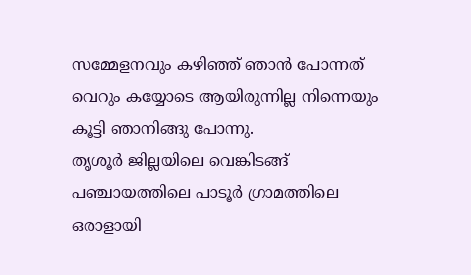സമ്മേളനവും കഴിഞ്ഞ് ഞാൻ പോന്നത് വെറും കയ്യോടെ ആയിരുന്നില്ല നിന്നെയും കൂട്ടി ഞാനിങ്ങു പോന്നു.
തൃശൂർ ജില്ലയിലെ വെങ്കിടങ്ങ് പഞ്ചായത്തിലെ പാടൂർ ഗ്രാമത്തിലെ ഒരാളായി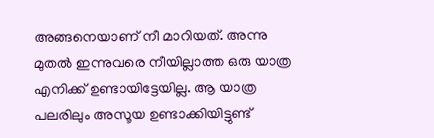അങ്ങനെയാണ് നീ മാറിയത്. അന്നു മുതൽ ഇന്നുവരെ നീയില്ലാത്ത ഒരു യാത്ര എനിക്ക് ഉണ്ടായിട്ടേയില്ല. ആ യാത്ര പലരിലും അസൂയ ഉണ്ടാക്കിയിട്ടുണ്ട്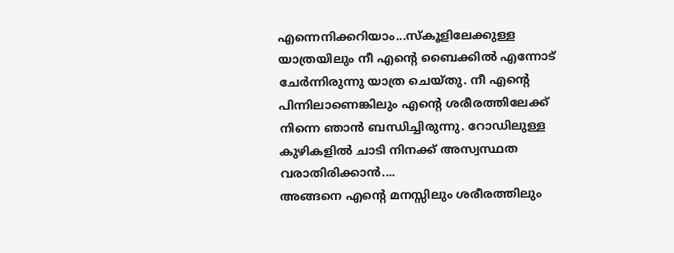എന്നെനിക്കറിയാം...സ്കൂളിലേക്കുള്ള യാത്രയിലും നീ എന്റെ ബൈക്കിൽ എന്നോട് ചേർന്നിരുന്നു യാത്ര ചെയ്തു. നീ എന്റെ പിന്നിലാണെങ്കിലും എന്റെ ശരീരത്തിലേക്ക് നിന്നെ ഞാൻ ബന്ധിച്ചിരുന്നു. റോഡിലുള്ള കുഴികളിൽ ചാടി നിനക്ക് അസ്വസ്ഥത വരാതിരിക്കാൻ....
അങ്ങനെ എൻ്റെ മനസ്സിലും ശരീരത്തിലും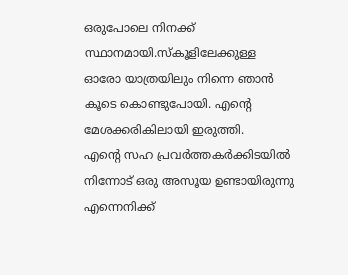ഒരുപോലെ നിനക്ക് സ്ഥാനമായി.സ്കൂളിലേക്കുള്ള ഓരോ യാത്രയിലും നിന്നെ ഞാൻ കൂടെ കൊണ്ടുപോയി. എന്റെ മേശക്കരികിലായി ഇരുത്തി.
എന്റെ സഹ പ്രവർത്തകർക്കിടയിൽ നിന്നോട് ഒരു അസൂയ ഉണ്ടായിരുന്നു എന്നെനിക്ക്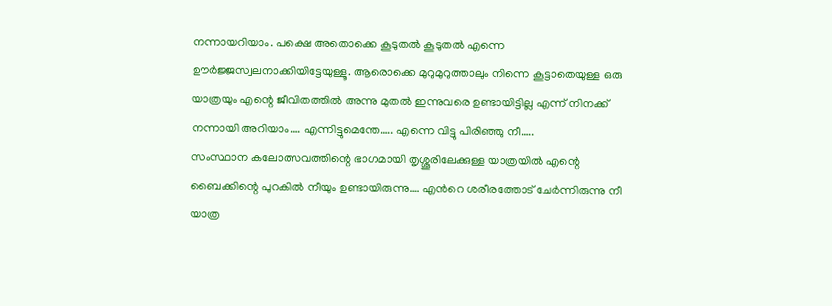നന്നായറിയാം. പക്ഷെ അതൊക്കെ കൂടുതൽ കൂടുതൽ എന്നെ ഊർജ്ജസ്വലനാക്കിയിട്ടേയുള്ളൂ. ആരൊക്കെ മുറുമുറുത്താലും നിന്നെ കൂട്ടാതെയുള്ള ഒരു യാത്രയും എന്റെ ജീവിതത്തിൽ അന്നു മുതൽ ഇന്നുവരെ ഉണ്ടായിട്ടില്ല എന്ന് നിനക്ക് നന്നായി അറിയാം…. എന്നിട്ടുമെന്തേ….. എന്നെ വിട്ടു പിരിഞ്ഞു നീ…..
സംസ്ഥാന കലോത്സവത്തിന്റെ ഭാഗമായി തൃശ്ശൂരിലേക്കുള്ള യാത്രയിൽ എന്റെ ബൈക്കിന്റെ പുറകിൽ നീയും ഉണ്ടായിരുന്നു…. എൻറെ ശരീരത്തോട് ചേർന്നിരുന്നു നീ യാത്ര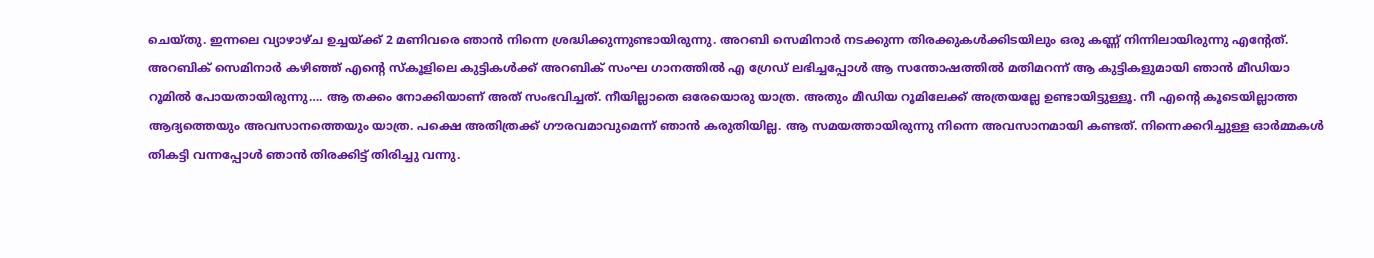ചെയ്തു. ഇന്നലെ വ്യാഴാഴ്ച ഉച്ചയ്ക്ക് 2 മണിവരെ ഞാൻ നിന്നെ ശ്രദ്ധിക്കുന്നുണ്ടായിരുന്നു. അറബി സെമിനാർ നടക്കുന്ന തിരക്കുകൾക്കിടയിലും ഒരു കണ്ണ് നിന്നിലായിരുന്നു എന്റേത്.
അറബിക് സെമിനാർ കഴിഞ്ഞ് എന്റെ സ്കൂളിലെ കുട്ടികൾക്ക് അറബിക് സംഘ ഗാനത്തിൽ എ ഗ്രേഡ് ലഭിച്ചപ്പോൾ ആ സന്തോഷത്തിൽ മതിമറന്ന് ആ കുട്ടികളുമായി ഞാൻ മീഡിയാ റൂമിൽ പോയതായിരുന്നു…. ആ തക്കം നോക്കിയാണ് അത് സംഭവിച്ചത്. നീയില്ലാതെ ഒരേയൊരു യാത്ര. അതും മീഡിയ റൂമിലേക്ക് അത്രയല്ലേ ഉണ്ടായിട്ടുള്ളൂ. നീ എന്റെ കൂടെയില്ലാത്ത ആദ്യത്തെയും അവസാനത്തെയും യാത്ര. പക്ഷെ അതിത്രക്ക് ഗൗരവമാവുമെന്ന് ഞാൻ കരുതിയില്ല. ആ സമയത്തായിരുന്നു നിന്നെ അവസാനമായി കണ്ടത്. നിന്നെക്കറിച്ചുള്ള ഓർമ്മകൾ തികട്ടി വന്നപ്പോൾ ഞാൻ തിരക്കിട്ട് തിരിച്ചു വന്നു.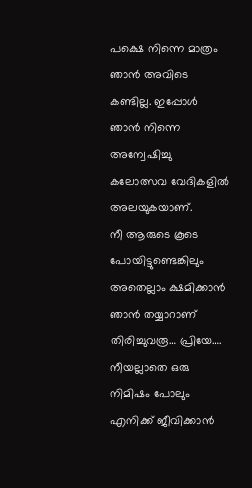പക്ഷെ നിന്നെ മാത്രം ഞാൻ അവിടെ കണ്ടില്ല. ഇപ്പോൾ ഞാൻ നിന്നെ അന്വേഷിച്ചു കലോത്സവ വേദികളിൽ അലയുകയാണ്.
നീ ആരുടെ കൂടെ പോയിട്ടുണ്ടെങ്കിലും അതെല്ലാം ക്ഷമിക്കാൻ ഞാൻ തയ്യാറാണ് തിരിച്ചുവരൂ… പ്രിയേ…. നീയല്ലാതെ ഒരു നിമിഷം പോലും എനിക്ക് ജീവിക്കാൻ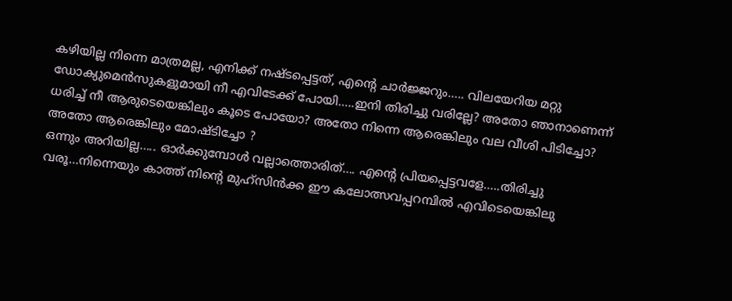കഴിയില്ല നിന്നെ മാത്രമല്ല, എനിക്ക് നഷ്ടപ്പെട്ടത്, എന്റെ ചാർജ്ജറും….. വിലയേറിയ മറ്റു ഡോക്യുമെൻസുകളുമായി നീ എവിടേക്ക് പോയി…..ഇനി തിരിച്ചു വരില്ലേ? അതോ ഞാനാണെന്ന് ധരിച്ച് നീ ആരുടെയെങ്കിലും കൂടെ പോയോ? അതോ നിന്നെ ആരെങ്കിലും വല വീശി പിടിച്ചോ? അതോ ആരെങ്കിലും മോഷ്ടിച്ചോ ?
ഒന്നും അറിയില്ല….. ഓർക്കുമ്പോൾ വല്ലാത്തൊരിത്…. എന്റെ പ്രിയപ്പെട്ടവളേ…..തിരിച്ചു വരൂ…നിന്നെയും കാത്ത് നിൻ്റെ മുഹ്സിൻക്ക ഈ കലോത്സവപ്പറമ്പിൽ എവിടെയെങ്കിലു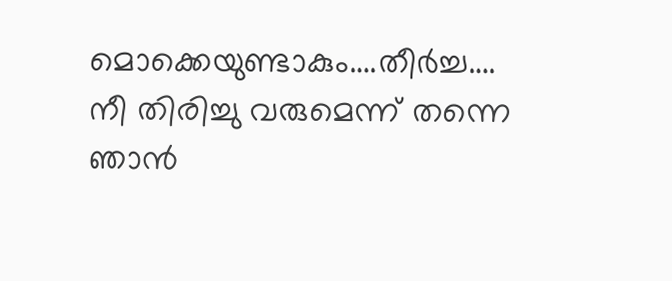മൊക്കെയുണ്ടാകും….തീർച്ച…. നീ തിരിച്ചു വരുമെന്ന് തന്നെ ഞാൻ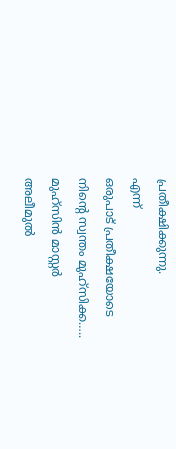പ്രതീക്ഷിക്കുന്നു.
എന്ന്
ഒരുപാട് പ്രതീക്ഷയോടെ
നിൻ്റെ സ്വന്തം മുഹ്സിക്ക…..
മുഹ്സിൻ മാസ്റ്റർ
അലീമുൽ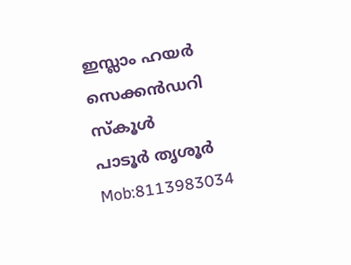ഇസ്ലാം ഹയർ സെക്കൻഡറി സ്കൂൾ
പാടൂർ തൃശൂർ
Mob:8113983034